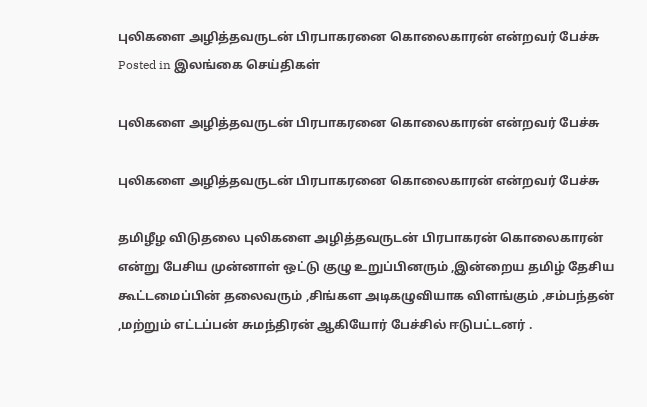புலிகளை அழித்தவருடன் பிரபாகரனை கொலைகாரன் என்றவர் பேச்சு
Posted in இலங்கை செய்திகள்

புலிகளை அழித்தவருடன் பிரபாகரனை கொலைகாரன் என்றவர் பேச்சு

புலிகளை அழித்தவருடன் பிரபாகரனை கொலைகாரன் என்றவர் பேச்சு

தமிழீழ விடுதலை புலிகளை அழித்தவருடன் பிரபாகரன் கொலைகாரன் என்று பேசிய முன்னாள் ஒட்டு குழு உறுப்பினரும் ,இன்றைய தமிழ் தேசிய கூட்டமைப்பின் தலைவரும் ,சிங்கள அடிகழுவியாக விளங்கும் ,சம்பந்தன் ,மற்றும் எட்டப்பன் சுமந்திரன் ஆகியோர் பேச்சில் ஈடுபட்டனர் .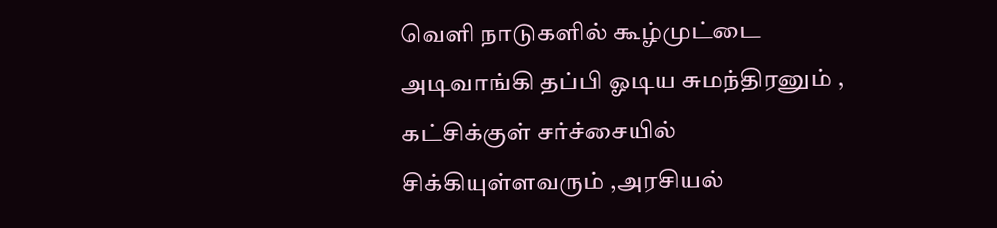வெளி நாடுகளில் கூழ்முட்டை அடிவாங்கி தப்பி ஓடிய சுமந்திரனும் , கட்சிக்குள் சர்ச்சையில் சிக்கியுள்ளவரும் ,அரசியல்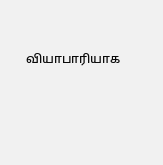வியாபாரியாக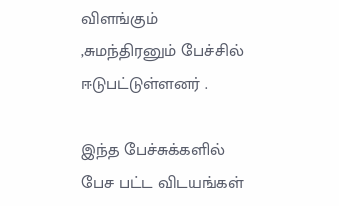விளங்கும் ,சுமந்திரனும் பேச்சில் ஈடுபட்டுள்ளனர் .

இந்த பேச்சுக்களில் பேச பட்ட விடயங்கள்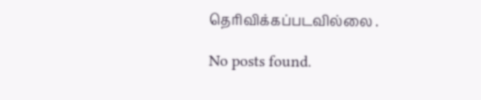தெரிவிக்கப்படவில்லை .

No posts found.